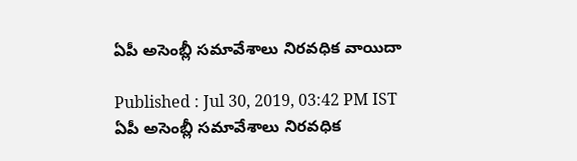ఏపీ అసెంబ్లీ సమావేశాలు నిరవధిక వాయిదా

Published : Jul 30, 2019, 03:42 PM IST
ఏపీ అసెంబ్లీ సమావేశాలు నిరవధిక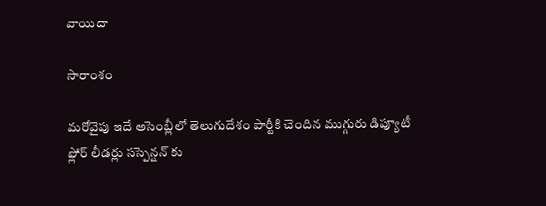వాయిదా

సారాంశం

మరోవైపు ఇదే అసెంబ్లీలో తెలుగుదేశం పార్టీకి చెందిన ముగ్గురు డిప్యూటీ ఫ్లోర్ లీడర్లు సస్పెన్షన్ కు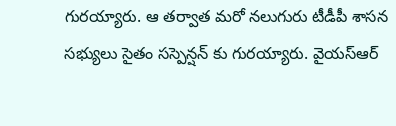గురయ్యారు. ఆ తర్వాత మరో నలుగురు టీడీపీ శాసన సభ్యులు సైతం సస్పెన్షన్ కు గురయ్యారు. వైయస్ఆర్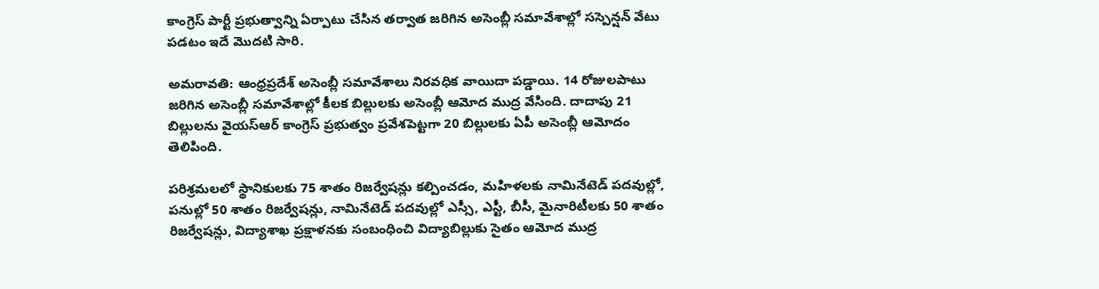కాంగ్రెస్ పార్టీ ప్రభుత్వాన్ని ఏర్పాటు చేసిన తర్వాత జరిగిన అసెంబ్లీ సమావేశాల్లో సస్పెన్షన్ వేటు పడటం ఇదే మెుదటి సారి.

అమరావతి: ఆంధ్రప్రదేశ్ అసెంబ్లీ సమావేశాలు నిరవధిక వాయిదా పడ్డాయి. 14 రోజులపాటు జరిగిన అసెంబ్లీ సమావేశాల్లో కీలక బిల్లులకు అసెంబ్లీ ఆమోద ముద్ర వేసింది. దాదాపు 21 బిల్లులను వైయస్ఆర్ కాంగ్రెస్ ప్రభుత్వం ప్రవేశపెట్టగా 20 బిల్లులకు ఏపీ అసెంబ్లీ ఆమోదం తెలిపింది.

పరిశ్రమలలో స్థానికులకు 75 శాతం రిజర్వేషన్లు కల్పించడం, మహిళలకు నామినేటెడ్ పదవుల్లో, పనుల్లో 50 శాతం రిజర్వేషన్లు, నామినేటెడ్ పదవుల్లో ఎస్సీ, ఎస్టీ, బీసీ, మైనారిటీలకు 50 శాతం రిజర్వేషన్లు, విద్యాశాఖ ప్రక్షాళనకు సంబంధించి విద్యాబిల్లుకు సైతం ఆమోద ముద్ర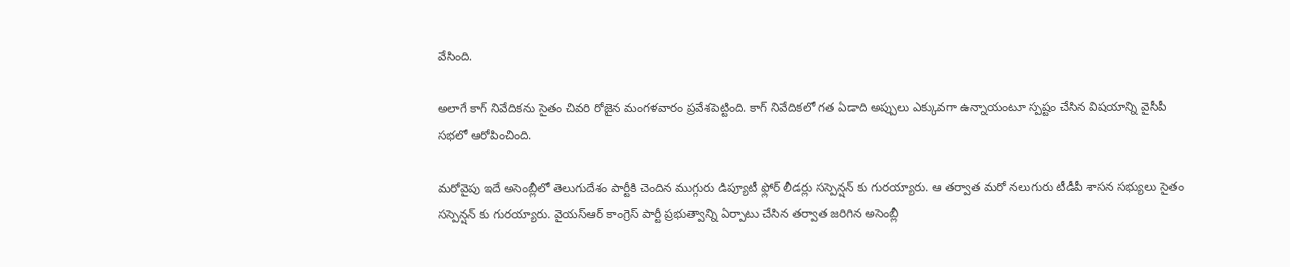వేసింది.

అలాగే కాగ్ నివేదికను సైతం చివరి రోజైన మంగళవారం ప్రవేశపెట్టింది. కాగ్ నివేదికలో గత ఏడాది అప్పులు ఎక్కువగా ఉన్నాయంటూ స్పష్టం చేసిన విషయాన్ని వైసీపీ సభలో ఆరోపించింది.

మరోవైపు ఇదే అసెంబ్లీలో తెలుగుదేశం పార్టీకి చెందిన ముగ్గురు డిప్యూటీ ఫ్లోర్ లీడర్లు సస్పెన్షన్ కు గురయ్యారు. ఆ తర్వాత మరో నలుగురు టీడీపీ శాసన సభ్యులు సైతం సస్పెన్షన్ కు గురయ్యారు. వైయస్ఆర్ కాంగ్రెస్ పార్టీ ప్రభుత్వాన్ని ఏర్పాటు చేసిన తర్వాత జరిగిన అసెంబ్లీ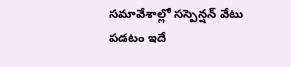సమావేశాల్లో సస్పెన్షన్ వేటు పడటం ఇదే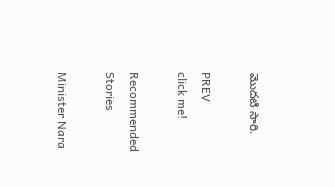మెుదటి సారి.

PREV
click me!

Recommended Stories

Minister Nara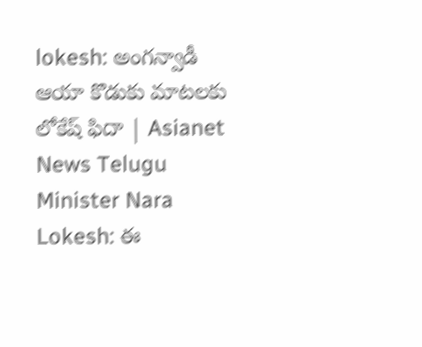lokesh: అంగన్వాడీ ఆయా కొడుకు మాటలకు లోకేష్ ఫిదా | Asianet News Telugu
Minister Nara Lokesh: ఈ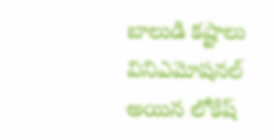బాలుడి కష్టాలు వినిఎమోషనల్ అయిన లోకేష్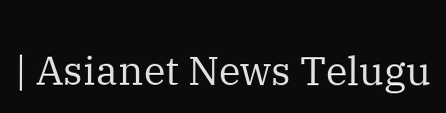| Asianet News Telugu